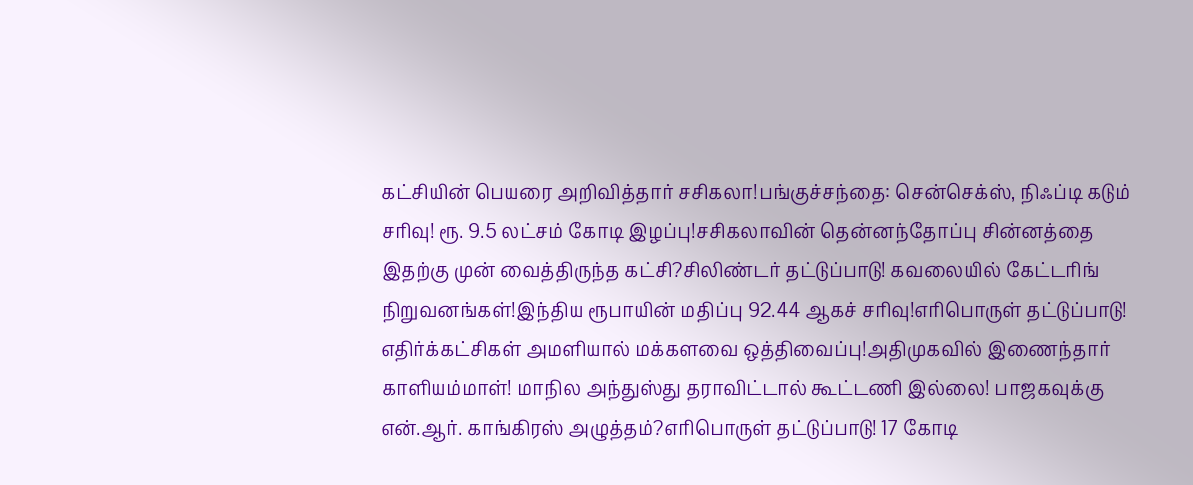கட்சியின் பெயரை அறிவித்தார் சசிகலா!பங்குச்சந்தை: சென்செக்ஸ், நிஃப்டி கடும் சரிவு! ரூ. 9.5 லட்சம் கோடி இழப்பு!சசிகலாவின் தென்னந்தோப்பு சின்னத்தை இதற்கு முன் வைத்திருந்த கட்சி?சிலிண்டர் தட்டுப்பாடு! கவலையில் கேட்டரிங் நிறுவனங்கள்!இந்திய ரூபாயின் மதிப்பு 92.44 ஆகச் சரிவு!எரிபொருள் தட்டுப்பாடு! எதிர்க்கட்சிகள் அமளியால் மக்களவை ஒத்திவைப்பு!அதிமுகவில் இணைந்தார் காளியம்மாள்! மாநில அந்துஸ்து தராவிட்டால் கூட்டணி இல்லை! பாஜகவுக்கு என்.ஆர். காங்கிரஸ் அழுத்தம்?எரிபொருள் தட்டுப்பாடு! 17 கோடி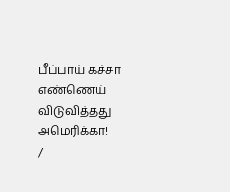பீப்பாய் கச்சா எண்ணெய் விடுவித்தது அமெரிக்கா!
/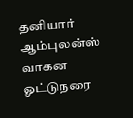தனியார் ஆம்புலன்ஸ் வாகன ஓட்டுநரை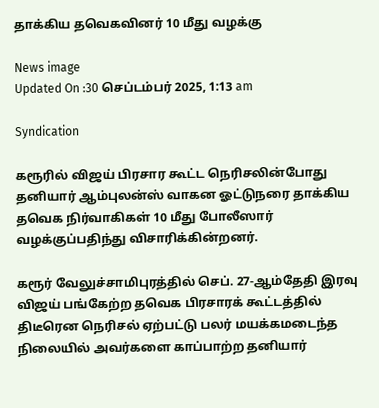தாக்கிய தவெகவினர் 10 மீது வழக்கு

News image
Updated On :30 செப்டம்பர் 2025, 1:13 am

Syndication

கரூரில் விஜய் பிரசார கூட்ட நெரிசலின்போது தனியார் ஆம்புலன்ஸ் வாகன ஓட்டுநரை தாக்கிய தவெக நிர்வாகிகள் 10 மீது போலீஸார் வழக்குப்பதிந்து விசாரிக்கின்றனர்.

கரூர் வேலுச்சாமிபுரத்தில் செப். 27-ஆம்தேதி இரவு விஜய் பங்கேற்ற தவெக பிரசாரக் கூட்டத்தில் திடீரென நெரிசல் ஏற்பட்டு பலர் மயக்கமடைந்த நிலையில் அவர்களை காப்பாற்ற தனியார்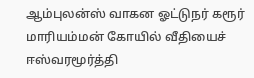ஆம்புலன்ஸ் வாகன ஓட்டுநர் கரூர் மாரியம்மன் கோயில் வீதியைச் ஈஸ்வரமூர்த்தி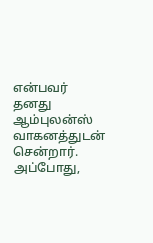என்பவர் தனது ஆம்புலன்ஸ் வாகனத்துடன் சென்றார். அப்போது,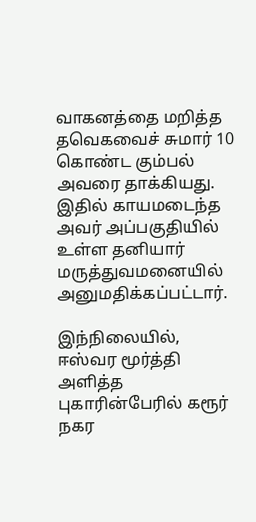வாகனத்தை மறித்த தவெகவைச் சுமார் 10 கொண்ட கும்பல் அவரை தாக்கியது. இதில் காயமடைந்த அவர் அப்பகுதியில் உள்ள தனியார் மருத்துவமனையில் அனுமதிக்கப்பட்டார்.

இந்நிலையில், ஈஸ்வர மூர்த்தி அளித்த புகாரின்பேரில் கரூர் நகர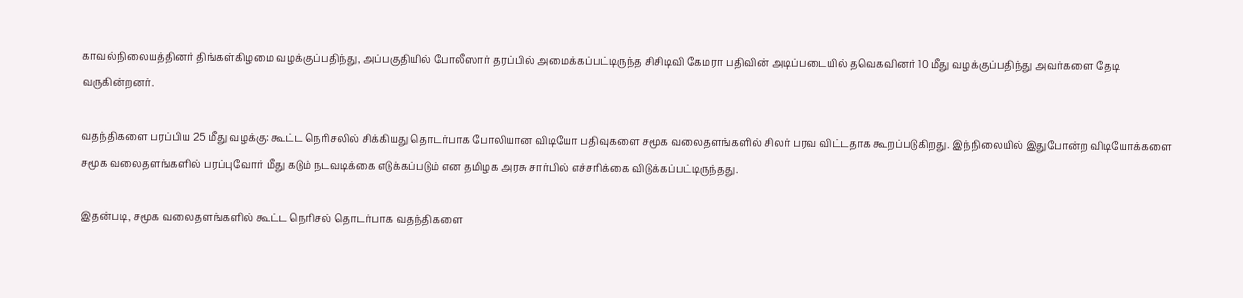காவல்நிலையத்தினர் திங்கள்கிழமை வழக்குப்பதிந்து, அப்பகுதியில் போலீஸார் தரப்பில் அமைக்கப்பட்டிருந்த சிசிடிவி கேமரா பதிவின் அடிப்படையில் தவெகவினர் 10 மீது வழக்குப்பதிந்து அவர்களை தேடி வருகின்றனர்.

வதந்திகளை பரப்பிய 25 மீது வழக்கு: கூட்ட நெரிசலில் சிக்கியது தொடர்பாக போலியான விடியோ பதிவுகளை சமூக வலைதளங்களில் சிலர் பரவ விட்டதாக கூறப்படுகிறது. இந்நிலையில் இதுபோன்ற விடியோக்களை சமூக வலைதளங்களில் பரப்புவோர் மீது கடும் நடவடிக்கை எடுக்கப்படும் என தமிழக அரசு சார்பில் எச்சரிக்கை விடுக்கப்பட்டிருந்தது.

இதன்படி, சமூக வலைதளங்களில் கூட்ட நெரிசல் தொடர்பாக வதந்திகளை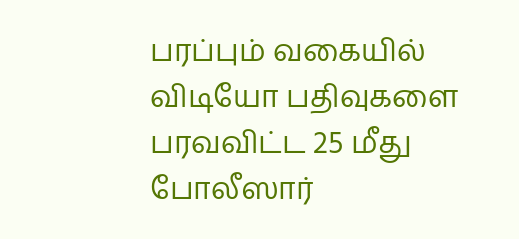பரப்பும் வகையில் விடியோ பதிவுகளை பரவவிட்ட 25 மீது போலீஸார்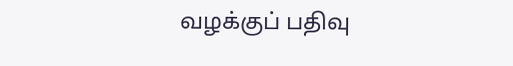வழக்குப் பதிவு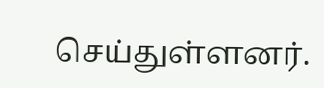செய்துள்ளனர்.